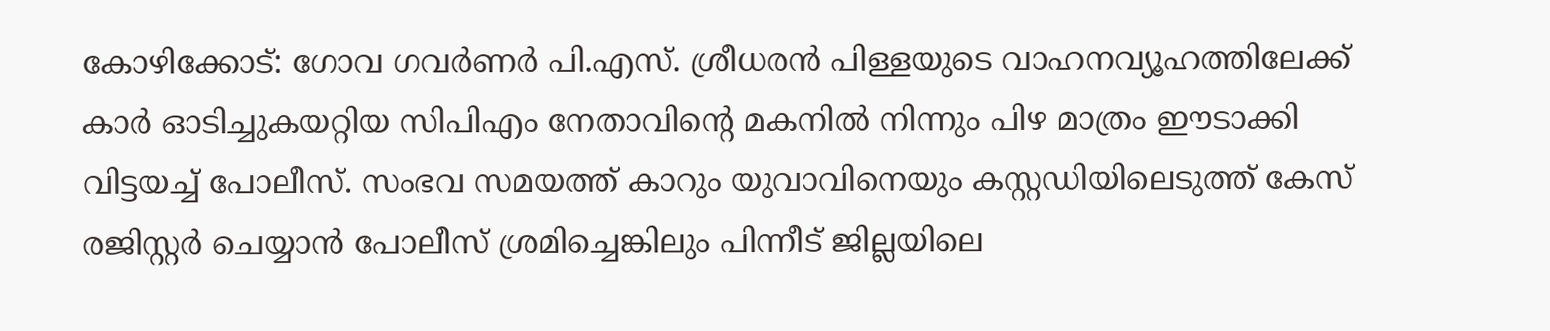കോഴിക്കോട്: ഗോവ ഗവർണർ പി.എസ്. ശ്രീധരൻ പിള്ളയുടെ വാഹനവ്യൂഹത്തിലേക്ക് കാർ ഓടിച്ചുകയറ്റിയ സിപിഎം നേതാവിന്റെ മകനിൽ നിന്നും പിഴ മാത്രം ഈടാക്കി വിട്ടയച്ച് പോലീസ്. സംഭവ സമയത്ത് കാറും യുവാവിനെയും കസ്റ്റഡിയിലെടുത്ത് കേസ് രജിസ്റ്റർ ചെയ്യാൻ പോലീസ് ശ്രമിച്ചെങ്കിലും പിന്നീട് ജില്ലയിലെ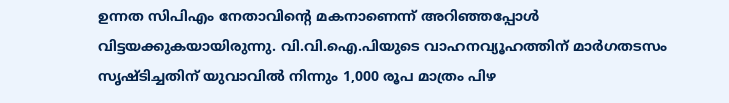ഉന്നത സിപിഎം നേതാവിന്റെ മകനാണെന്ന് അറിഞ്ഞപ്പോൾ വിട്ടയക്കുകയായിരുന്നു. വി.വി.ഐ.പിയുടെ വാഹനവ്യൂഹത്തിന് മാർഗതടസം സൃഷ്ടിച്ചതിന് യുവാവിൽ നിന്നും 1,000 രൂപ മാത്രം പിഴ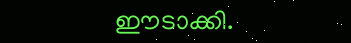ഈടാക്കി.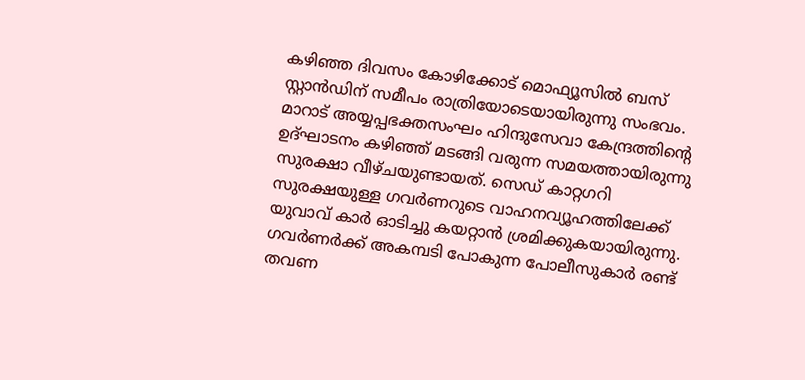കഴിഞ്ഞ ദിവസം കോഴിക്കോട് മൊഫ്യൂസിൽ ബസ് സ്റ്റാൻഡിന് സമീപം രാത്രിയോടെയായിരുന്നു സംഭവം. മാറാട് അയ്യപ്പഭക്തസംഘം ഹിന്ദുസേവാ കേന്ദ്രത്തിന്റെ ഉദ്ഘാടനം കഴിഞ്ഞ് മടങ്ങി വരുന്ന സമയത്തായിരുന്നു സുരക്ഷാ വീഴ്ചയുണ്ടായത്. സെഡ് കാറ്റഗറി സുരക്ഷയുള്ള ഗവർണറുടെ വാഹനവ്യൂഹത്തിലേക്ക് യുവാവ് കാർ ഓടിച്ചു കയറ്റാൻ ശ്രമിക്കുകയായിരുന്നു. ഗവർണർക്ക് അകമ്പടി പോകുന്ന പോലീസുകാർ രണ്ട് തവണ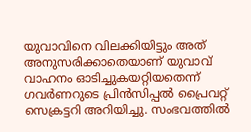യുവാവിനെ വിലക്കിയിട്ടും അത് അനുസരിക്കാതെയാണ് യുവാവ് വാഹനം ഓടിച്ചുകയറ്റിയതെന്ന് ഗവർണറുടെ പ്രിൻസിപ്പൽ പ്രൈവറ്റ് സെക്രട്ടറി അറിയിച്ചു. സംഭവത്തിൽ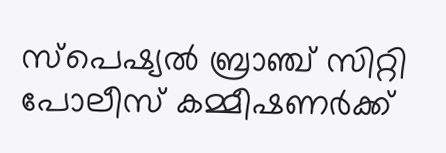സ്പെഷ്യൽ ബ്രാഞ്ച് സിറ്റി പോലീസ് കമ്മീഷണർക്ക്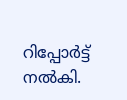റിപ്പോർട്ട് നൽകി.